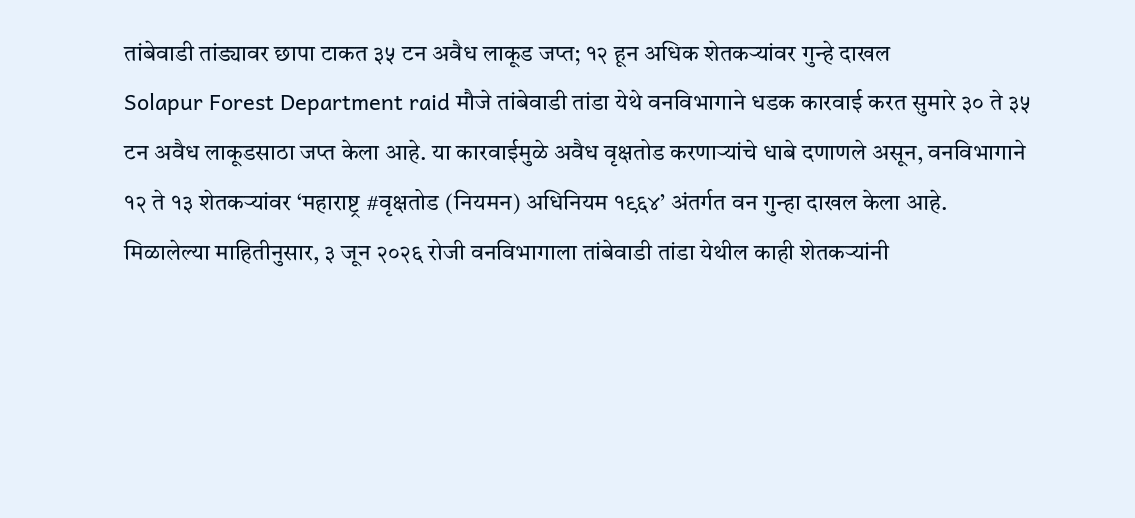तांबेवाडी तांड्यावर छापा टाकत ३५ टन अवैध लाकूड जप्त; १२ हून अधिक शेतकऱ्यांवर गुन्हे दाखल
Solapur Forest Department raid मौजे तांबेवाडी तांडा येथे वनविभागाने धडक कारवाई करत सुमारे ३० ते ३५ टन अवैध लाकूडसाठा जप्त केला आहे. या कारवाईमुळे अवैध वृक्षतोड करणाऱ्यांचे धाबे दणाणले असून, वनविभागाने १२ ते १३ शेतकऱ्यांवर ‘महाराष्ट्र #वृक्षतोड (नियमन) अधिनियम १९६४’ अंतर्गत वन गुन्हा दाखल केला आहे.
मिळालेल्या माहितीनुसार, ३ जून २०२६ रोजी वनविभागाला तांबेवाडी तांडा येथील काही शेतकऱ्यांनी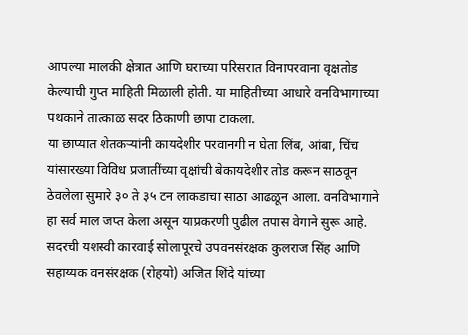आपल्या मालकी क्षेत्रात आणि घराच्या परिसरात विनापरवाना वृक्षतोड केल्याची गुप्त माहिती मिळाली होती. या माहितीच्या आधारे वनविभागाच्या पथकाने तात्काळ सदर ठिकाणी छापा टाकला.
या छाप्यात शेतकऱ्यांनी कायदेशीर परवानगी न घेता लिंब, आंबा, चिंच यांसारख्या विविध प्रजातींच्या वृक्षांची बेकायदेशीर तोड करून साठवून ठेवलेला सुमारे ३० ते ३५ टन लाकडाचा साठा आढळून आला. वनविभागाने हा सर्व माल जप्त केला असून याप्रकरणी पुढील तपास वेगाने सुरू आहे.
सदरची यशस्वी कारवाई सोलापूरचे उपवनसंरक्षक कुलराज सिंह आणि सहाय्यक वनसंरक्षक (रोहयो) अजित शिंदे यांच्या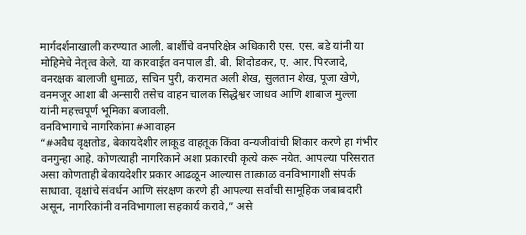मार्गदर्शनाखाली करण्यात आली. बार्शीचे वनपरिक्षेत्र अधिकारी एस. एस. बडे यांनी या मोहिमेचे नेतृत्व केले. या कारवाईत वनपाल डी. बी. शिदोडकर, ए. आर. पिरजादे, वनरक्षक बालाजी धुमाळ, सचिन पुरी, करामत अली शेख, सुलतान शेख, पूजा खेणे, वनमजूर आशा बी अन्सारी तसेच वाहन चालक सिद्धेश्वर जाधव आणि शाबाज मुल्ला यांनी महत्त्वपूर्ण भूमिका बजावली.
वनविभागाचे नागरिकांना #आवाहन
“#अवैध वृक्षतोड, बेकायदेशीर लाकूड वाहतूक किंवा वन्यजीवांची शिकार करणे हा गंभीर वनगुन्हा आहे. कोणत्याही नागरिकाने अशा प्रकारची कृत्ये करू नयेत. आपल्या परिसरात असा कोणताही बेकायदेशीर प्रकार आढळून आल्यास तात्काळ वनविभागाशी संपर्क साधावा. वृक्षांचे संवर्धन आणि संरक्षण करणे ही आपल्या सर्वांची सामूहिक जबाबदारी असून, नागरिकांनी वनविभागाला सहकार्य करावे,” असे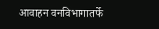आवाहन वनविभागातर्फे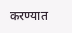करण्यात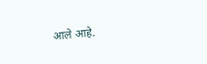आले आहे.